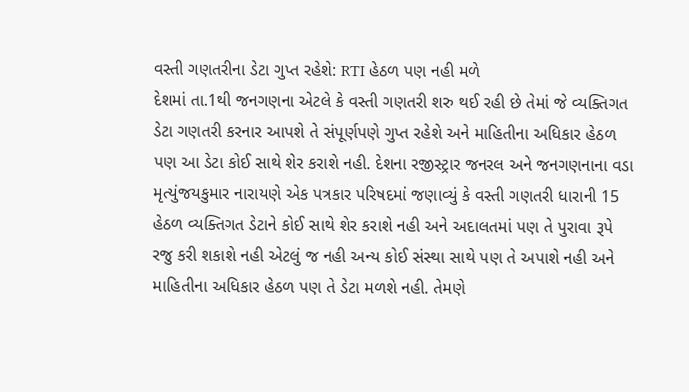વસ્તી ગણતરીના ડેટા ગુપ્ત રહેશે: RTI હેઠળ પણ નહી મળે
દેશમાં તા.1થી જનગણના એટલે કે વસ્તી ગણતરી શરુ થઈ રહી છે તેમાં જે વ્યક્તિગત ડેટા ગણતરી કરનાર આપશે તે સંપૂર્ણપણે ગુપ્ત રહેશે અને માહિતીના અધિકાર હેઠળ પણ આ ડેટા કોઈ સાથે શેર કરાશે નહી. દેશના રજીસ્ટ્રાર જનરલ અને જનગણનાના વડા મૃત્યુંજયકુમાર નારાયણે એક પત્રકાર પરિષદમાં જણાવ્યું કે વસ્તી ગણતરી ધારાની 15 હેઠળ વ્યક્તિગત ડેટાને કોઈ સાથે શેર કરાશે નહી અને અદાલતમાં પણ તે પુરાવા રૂપે રજુ કરી શકાશે નહી એટલું જ નહી અન્ય કોઈ સંસ્થા સાથે પણ તે અપાશે નહી અને માહિતીના અધિકાર હેઠળ પણ તે ડેટા મળશે નહી. તેમણે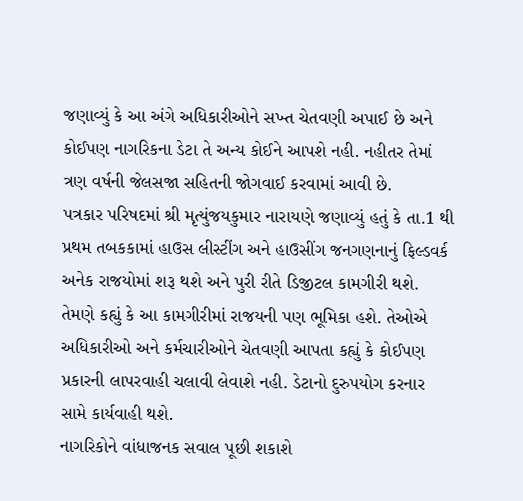જણાવ્યું કે આ અંગે અધિકારીઓને સખ્ત ચેતવણી અપાઈ છે અને કોઈપણ નાગરિકના ડેટા તે અન્ય કોઈને આપશે નહી. નહીતર તેમાં ત્રણ વર્ષની જેલસજા સહિતની જોગવાઈ કરવામાં આવી છે.
પત્રકાર પરિષદમાં શ્રી મૃત્યુંજયકુમાર નારાયણે જણાવ્યું હતું કે તા.1 થી પ્રથમ તબકકામાં હાઉસ લીસ્ટીંગ અને હાઉસીંગ જનગણનાનું ફિલ્ડવર્ક અનેક રાજયોમાં શરૂ થશે અને પુરી રીતે ડિજીટલ કામગીરી થશે. તેમણે કહ્યું કે આ કામગીરીમાં રાજયની પણ ભૂમિકા હશે. તેઓએ અધિકારીઓ અને કર્મચારીઓને ચેતવણી આપતા કહ્યું કે કોઈપણ પ્રકારની લાપરવાહી ચલાવી લેવાશે નહી. ડેટાનો દુરુપયોગ કરનાર સામે કાર્યવાહી થશે.
નાગરિકોને વાંધાજનક સવાલ પૂછી શકાશે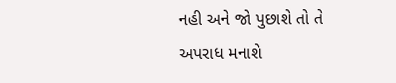નહી અને જો પુછાશે તો તે અપરાધ મનાશે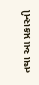તથા આ પ્રકારની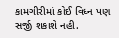કામગીરીમાં કોઈ વિધ્ન પણ સર્જી શકાશે નહી.